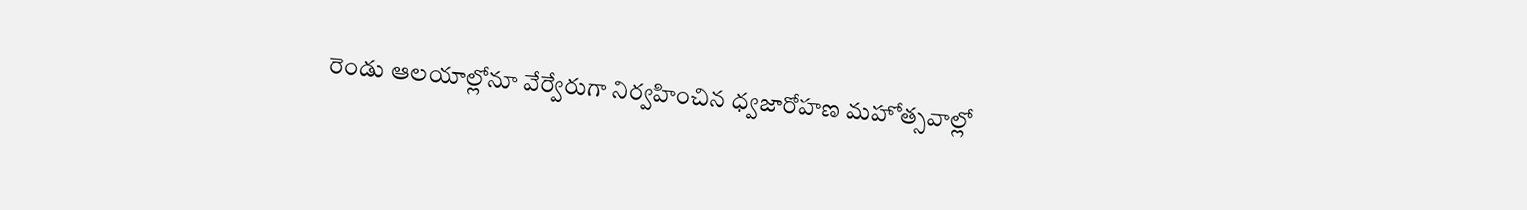రెండు ఆలయాల్లోనూ వేర్వేరుగా నిర్వహించిన ధ్వజారోహణ మహోత్సవాల్లో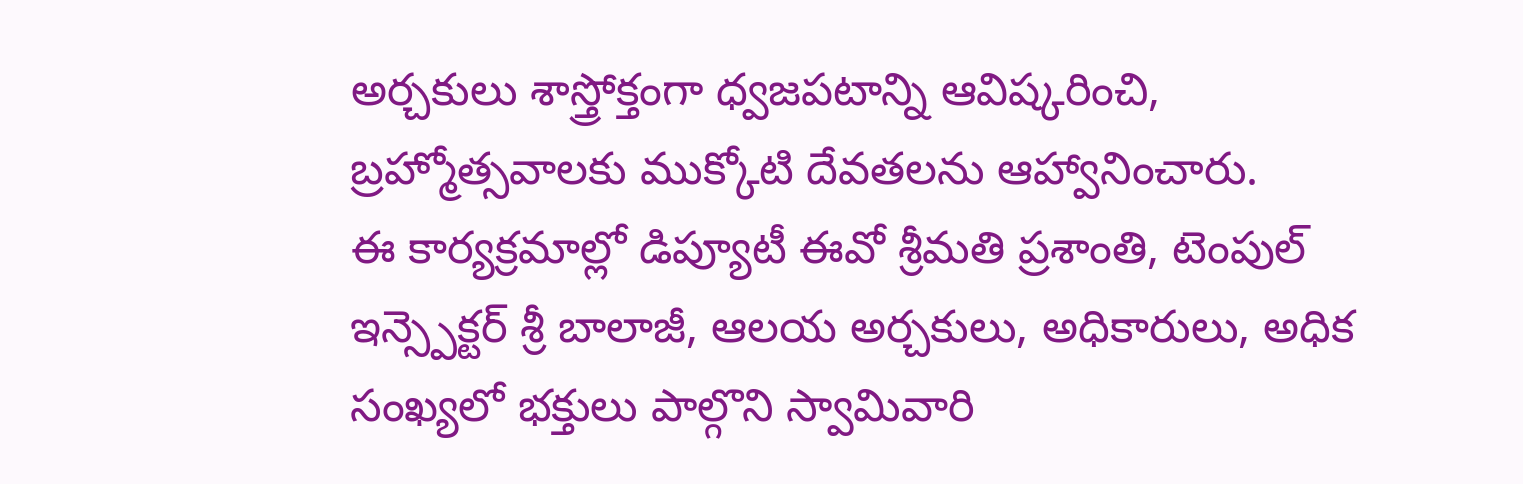అర్చకులు శాస్త్రోక్తంగా ధ్వజపటాన్ని ఆవిష్కరించి, బ్రహ్మోత్సవాలకు ముక్కోటి దేవతలను ఆహ్వానించారు.
ఈ కార్యక్రమాల్లో డిప్యూటీ ఈవో శ్రీమతి ప్రశాంతి, టెంపుల్ ఇన్స్పెక్టర్ శ్రీ బాలాజీ, ఆలయ అర్చకులు, అధికారులు, అధిక సంఖ్యలో భక్తులు పాల్గొని స్వామివారి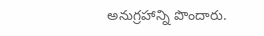అనుగ్రహాన్ని పొందారు.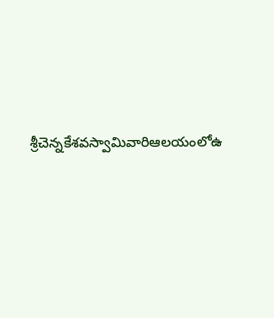శ్రీచెన్నకేశవస్వామివారిఆలయంలోఉ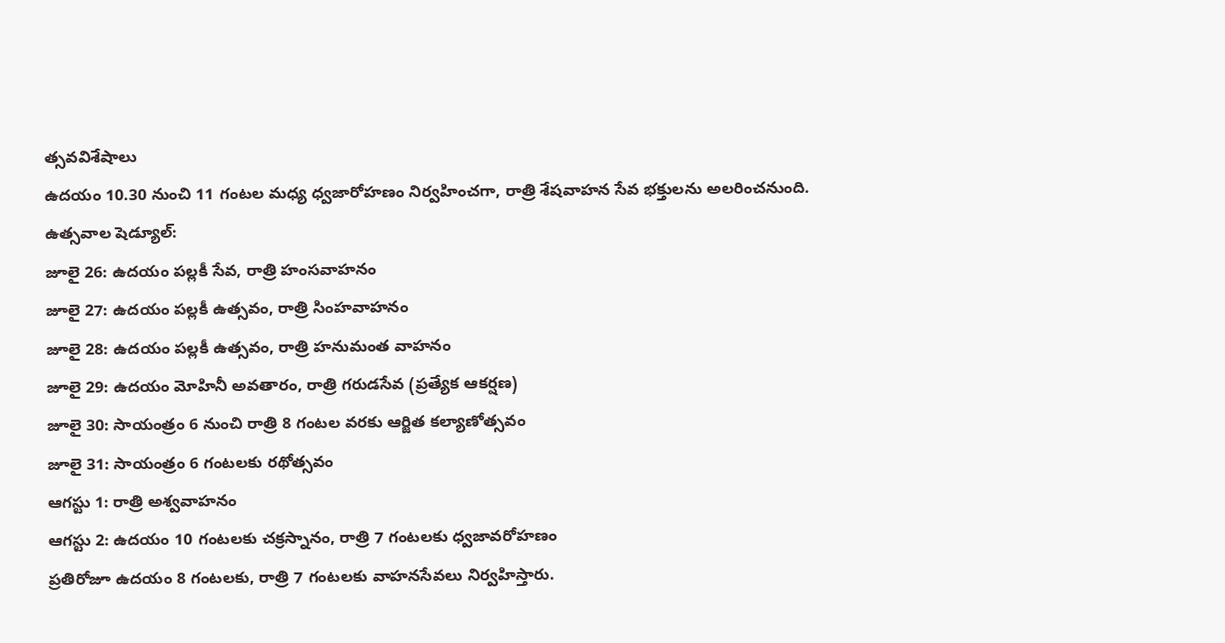త్సవవిశేషాలు
ఉదయం 10.30 నుంచి 11 గంటల మధ్య ధ్వజారోహణం నిర్వహించగా, రాత్రి శేషవాహన సేవ భక్తులను అలరించనుంది.
ఉత్సవాల షెడ్యూల్:
జూలై 26: ఉదయం పల్లకీ సేవ, రాత్రి హంసవాహనం
జూలై 27: ఉదయం పల్లకీ ఉత్సవం, రాత్రి సింహవాహనం
జూలై 28: ఉదయం పల్లకీ ఉత్సవం, రాత్రి హనుమంత వాహనం
జూలై 29: ఉదయం మోహినీ అవతారం, రాత్రి గరుడసేవ (ప్రత్యేక ఆకర్షణ)
జూలై 30: సాయంత్రం 6 నుంచి రాత్రి 8 గంటల వరకు ఆర్జిత కల్యాణోత్సవం
జూలై 31: సాయంత్రం 6 గంటలకు రథోత్సవం
ఆగస్టు 1: రాత్రి అశ్వవాహనం
ఆగస్టు 2: ఉదయం 10 గంటలకు చక్రస్నానం, రాత్రి 7 గంటలకు ధ్వజావరోహణం
ప్రతిరోజూ ఉదయం 8 గంటలకు, రాత్రి 7 గంటలకు వాహనసేవలు నిర్వహిస్తారు.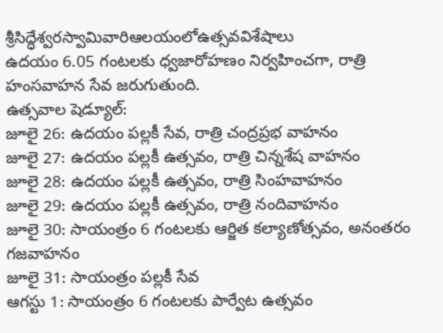శ్రీసిద్ధేశ్వరస్వామివారిఆలయంలోఉత్సవవిశేషాలు
ఉదయం 6.05 గంటలకు ధ్వజారోహణం నిర్వహించగా, రాత్రి హంసవాహన సేవ జరుగుతుంది.
ఉత్సవాల షెడ్యూల్:
జూలై 26: ఉదయం పల్లకీ సేవ, రాత్రి చంద్రప్రభ వాహనం
జూలై 27: ఉదయం పల్లకీ ఉత్సవం, రాత్రి చిన్నశేష వాహనం
జూలై 28: ఉదయం పల్లకీ ఉత్సవం, రాత్రి సింహవాహనం
జూలై 29: ఉదయం పల్లకీ ఉత్సవం, రాత్రి నందివాహనం
జూలై 30: సాయంత్రం 6 గంటలకు ఆర్జిత కల్యాణోత్సవం, అనంతరం గజవాహనం
జూలై 31: సాయంత్రం పల్లకీ సేవ
ఆగస్టు 1: సాయంత్రం 6 గంటలకు పార్వేట ఉత్సవం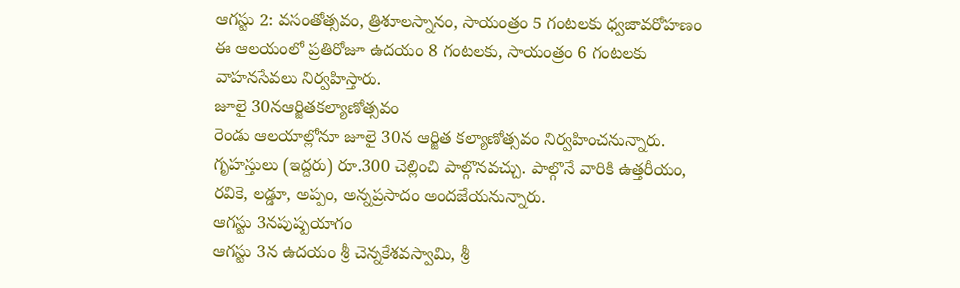ఆగస్టు 2: వసంతోత్సవం, త్రిశూలస్నానం, సాయంత్రం 5 గంటలకు ధ్వజావరోహణం
ఈ ఆలయంలో ప్రతిరోజూ ఉదయం 8 గంటలకు, సాయంత్రం 6 గంటలకు వాహనసేవలు నిర్వహిస్తారు.
జూలై 30నఆర్జితకల్యాణోత్సవం
రెండు ఆలయాల్లోనూ జూలై 30న ఆర్జిత కల్యాణోత్సవం నిర్వహించనున్నారు. గృహస్తులు (ఇద్దరు) రూ.300 చెల్లించి పాల్గొనవచ్చు. పాల్గొనే వారికి ఉత్తరీయం, రవికె, లడ్డూ, అప్పం, అన్నప్రసాదం అందజేయనున్నారు.
ఆగస్టు 3నపుష్పయాగం
ఆగస్టు 3న ఉదయం శ్రీ చెన్నకేశవస్వామి, శ్రీ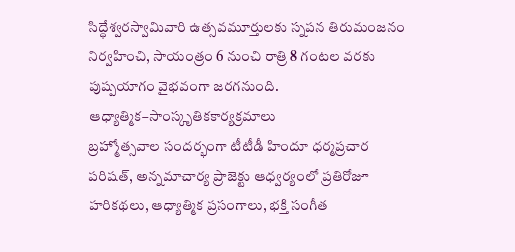సిద్ధేశ్వరస్వామివారి ఉత్సవమూర్తులకు స్నపన తిరుమంజనం నిర్వహించి, సాయంత్రం 6 నుంచి రాత్రి 8 గంటల వరకు పుష్పయాగం వైభవంగా జరగనుంది.
ఆధ్యాత్మిక–సాంస్కృతికకార్యక్రమాలు
బ్రహ్మోత్సవాల సందర్భంగా టీటీడీ హిందూ ధర్మప్రచార పరిషత్, అన్నమాచార్య ప్రాజెక్టు ఆధ్వర్యంలో ప్రతిరోజూ హరికథలు, ఆధ్యాత్మిక ప్రసంగాలు, భక్తి సంగీత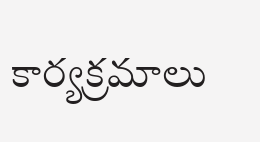కార్యక్రమాలు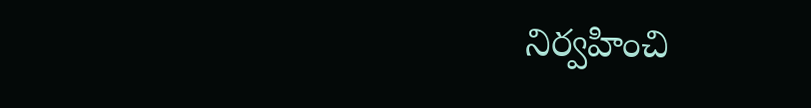నిర్వహించి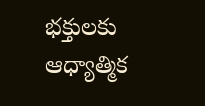భక్తులకు ఆధ్యాత్మిక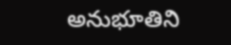అనుభూతిని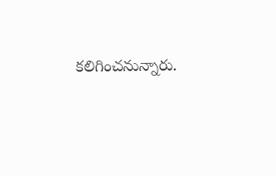కలిగించనున్నారు.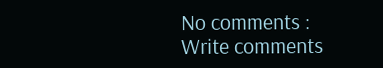No comments :
Write comments